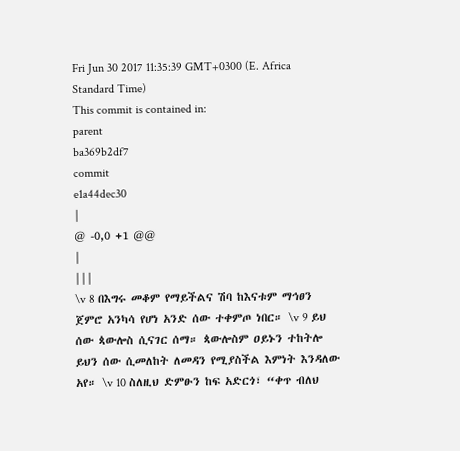Fri Jun 30 2017 11:35:39 GMT+0300 (E. Africa Standard Time)
This commit is contained in:
parent
ba369b2df7
commit
e1a44dec30
|
@ -0,0 +1 @@
|
|||
\v 8 በእግሩ መቆም የማይችልና ሽባ ከእናቱም ማኅፀን ጀምሮ አንካሳ የሆነ አንድ ሰው ተቀምጦ ነበር። \v 9 ይህ ሰው ጳውሎስ ሲናገር ሰማ። ጳውሎስም ዐይኑን ተከትሎ ይህን ሰው ሲመለከት ለመዳን የሚያስችል እምነት እንዳለው አየ። \v 10 ስለዚህ ድምፁን ከፍ አድርጎ፣ “ቀጥ ብለህ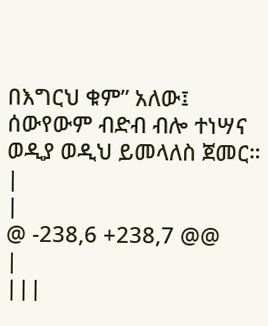በእግርህ ቁም” አለው፤ ሰውየውም ብድብ ብሎ ተነሣና ወዲያ ወዲህ ይመላለስ ጀመር።
|
|
@ -238,6 +238,7 @@
|
|||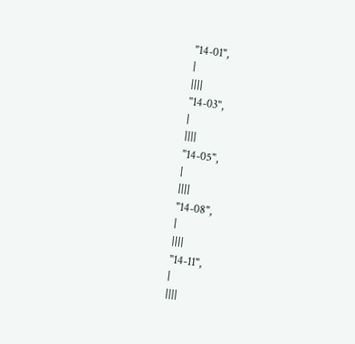"14-01",
|
||||
"14-03",
|
||||
"14-05",
|
||||
"14-08",
|
||||
"14-11",
|
||||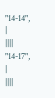"14-14",
|
||||
"14-17",
|
||||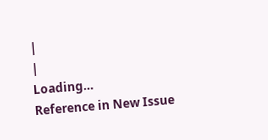|
|
Loading…
Reference in New Issue